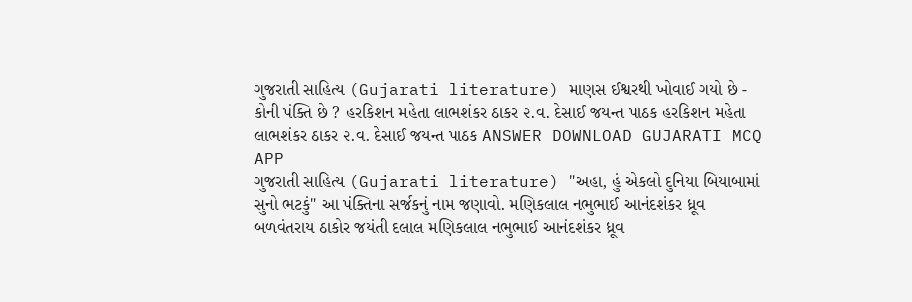ગુજરાતી સાહિત્ય (Gujarati literature) માણસ ઈશ્વરથી ખોવાઈ ગયો છે - કોની પંક્તિ છે ? હરકિશન મહેતા લાભશંકર ઠાકર ૨.વ. દેસાઈ જયન્ત પાઠક હરકિશન મહેતા લાભશંકર ઠાકર ૨.વ. દેસાઈ જયન્ત પાઠક ANSWER DOWNLOAD GUJARATI MCQ APP
ગુજરાતી સાહિત્ય (Gujarati literature) "અહા, હું એકલો દુનિયા બિયાબામાં સુનો ભટકું" આ પંક્તિના સર્જકનું નામ જણાવો. મણિકલાલ નભુભાઈ આનંદશંકર ધ્રૂવ બળવંતરાય ઠાકોર જયંતી દલાલ મણિકલાલ નભુભાઈ આનંદશંકર ધ્રૂવ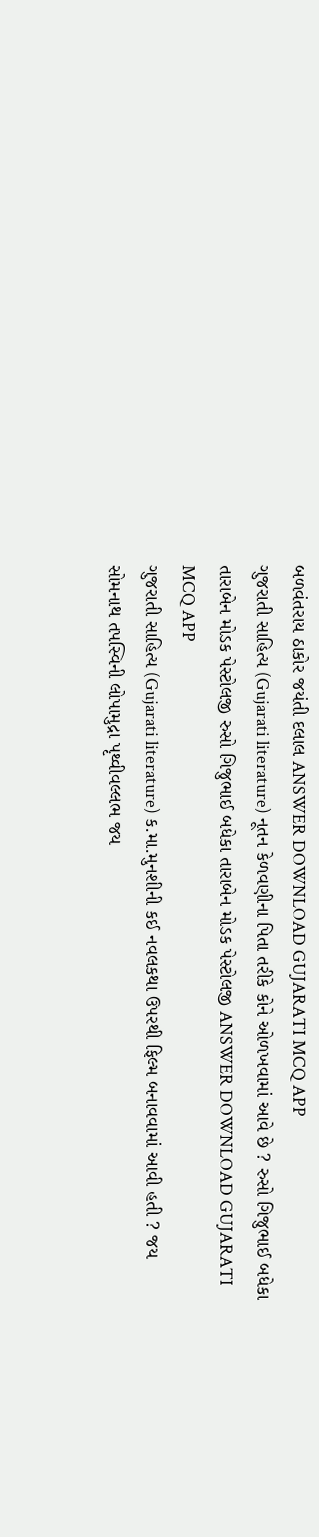બળવંતરાય ઠાકોર જયંતી દલાલ ANSWER DOWNLOAD GUJARATI MCQ APP
ગુજરાતી સાહિત્ય (Gujarati literature) નૂતન કેળવણીના પિતા તરીકે કોને ઓળખવામાં આવે છે ? રુસો ગિજુભાઈ બધેકા તારાબેન મોડક પેસ્ટોલજી રુસો ગિજુભાઈ બધેકા તારાબેન મોડક પેસ્ટોલજી ANSWER DOWNLOAD GUJARATI MCQ APP
ગુજરાતી સાહિત્ય (Gujarati literature) ક.મા.મુનશીની કઈ નવલકથા ઉપરથી ફિલ્મ બનાવવામાં આવી હતી ? જય સોમનાથ તપસ્વિની લોપામુદ્રા પૃથ્વીવલ્લભ જય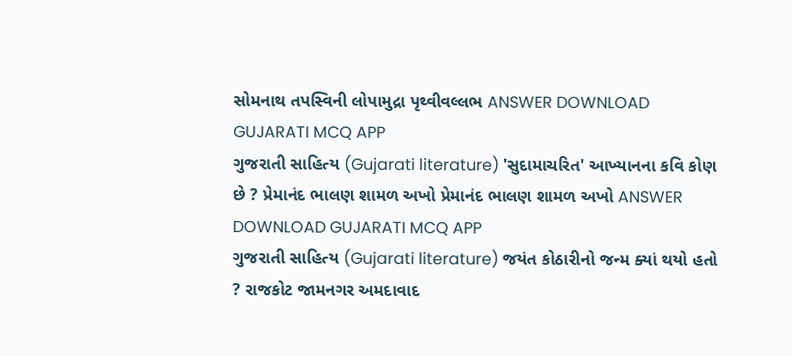સોમનાથ તપસ્વિની લોપામુદ્રા પૃથ્વીવલ્લભ ANSWER DOWNLOAD GUJARATI MCQ APP
ગુજરાતી સાહિત્ય (Gujarati literature) 'સુદામાચરિત' આખ્યાનના કવિ કોણ છે ? પ્રેમાનંદ ભાલણ શામળ અખો પ્રેમાનંદ ભાલણ શામળ અખો ANSWER DOWNLOAD GUJARATI MCQ APP
ગુજરાતી સાહિત્ય (Gujarati literature) જયંત કોઠારીનો જન્મ ક્યાં થયો હતો ? રાજકોટ જામનગર અમદાવાદ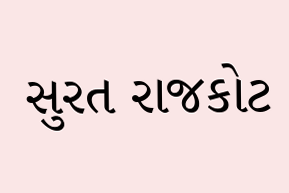સુરત રાજકોટ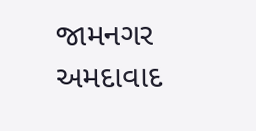જામનગર અમદાવાદ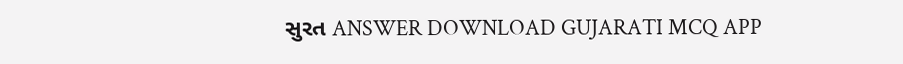સુરત ANSWER DOWNLOAD GUJARATI MCQ APP